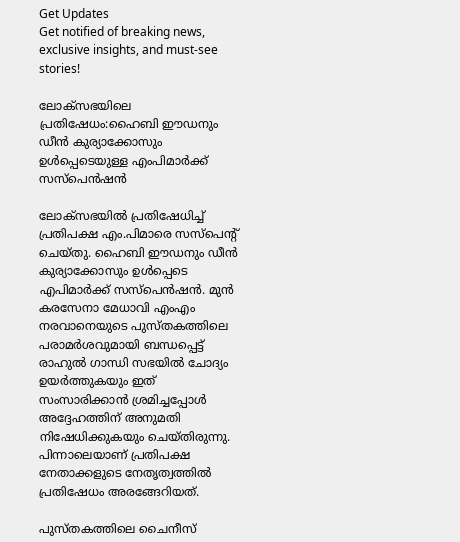Get Updates
Get notified of breaking news, exclusive insights, and must-see stories!

ലോക്സഭയിലെ പ്രതിഷേധം:ഹൈബി ഈഡനും ഡീൻ കുര്യാക്കോസും ഉൾപ്പെടെയുള്ള എംപിമാർക്ക് സസ്പെൻഷൻ

ലോക്സഭയിൽ പ്രതിഷേധിച്ച് പ്രതിപക്ഷ എം.പിമാരെ സസ്പെൻ്റ് ചെയ്തു. ഹൈബി ഈഡനും ഡീൻ കുര്യാക്കോസും ഉൾപ്പെടെ എപിമാർക്ക് സസ്പെൻഷൻ. മുൻ കരസേനാ മേധാവി എംഎം നരവാനെയുടെ പുസ്തകത്തിലെ പരാമർശവുമായി ബന്ധപ്പെട്ട് രാഹുൽ ഗാന്ധി സഭയിൽ ചോദ്യം ഉയർത്തുകയും ഇത് സംസാരിക്കാൻ ശ്രമിച്ചപ്പോൾ അദ്ദേഹത്തിന് അനുമതി നിഷേധിക്കുകയും ചെയ്തിരുന്നു. പിന്നാലെയാണ് പ്രതിപക്ഷ നേതാക്കളുടെ നേതൃത്വത്തിൽ പ്രതിഷേധം അരങ്ങേറിയത്.

പുസ്തകത്തിലെ ചൈനീസ്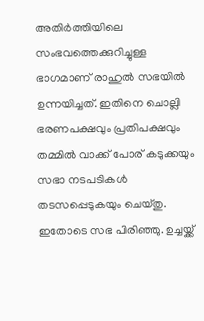അതിർത്തിയിലെ സംഭവത്തെക്കുറിച്ചുള്ള ഭാഗമാണ് രാഹുൽ സഭയിൽ ഉന്നയിച്ചത്. ഇതിനെ ചൊല്ലി ഭരണപക്ഷവും പ്രതിപക്ഷവും തമ്മിൽ വാക്ക് പോര് കടുക്കയും സഭാ നടപടികൾ തടസപ്പെടുകയും ചെയ്തു. ഇതോടെ സഭ പിരിഞ്ഞു. ഉച്ചയ്ക്ക്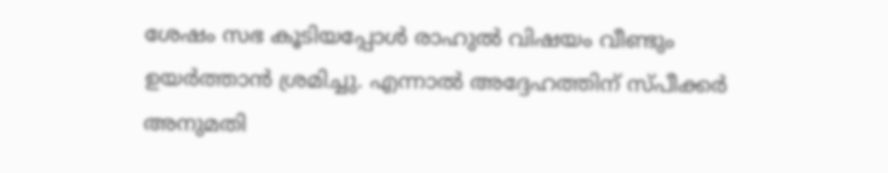ശേഷം സഭ കൂടിയപ്പോൾ രാഹുൽ വിഷയം വീണ്ടും ഉയർത്താൻ ശ്രമിച്ചു. എന്നാൽ അദ്ദേഹത്തിന് സ്പീക്കർ അനുമതി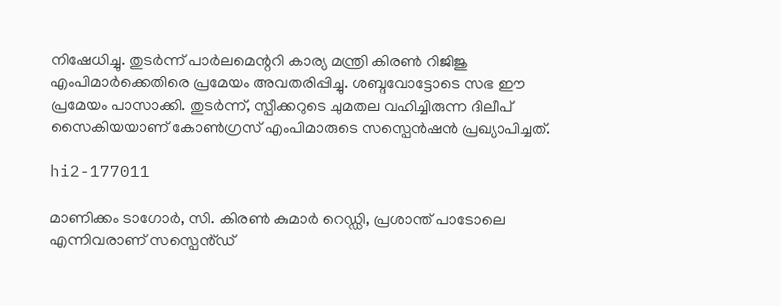നിഷേധിച്ചു. തുടർന്ന് പാർലമെന്ററി കാര്യ മന്ത്രി കിരണ്‍ റിജിജു എംപിമാർക്കെതിരെ പ്രമേയം അവതരിപ്പിച്ചു. ശബ്ദവോട്ടോടെ സഭ ഈ പ്രമേയം പാസാക്കി. തുടര്‍ന്ന്, സ്പീക്കറുടെ ചുമതല വഹിച്ചിരുന്ന ദിലീപ് സൈകിയയാണ് കോൺഗ്രസ് എംപിമാരുടെ സസ്പെൻഷൻ പ്രഖ്യാപിച്ചത്.

hi2-177011

മാണിക്കം ടാഗോർ, സി. കിരൺ കുമാർ റെഡ്ഡി, പ്രശാന്ത് പാടോലെ എന്നിവരാണ് സസ്പെൻ്ഡ്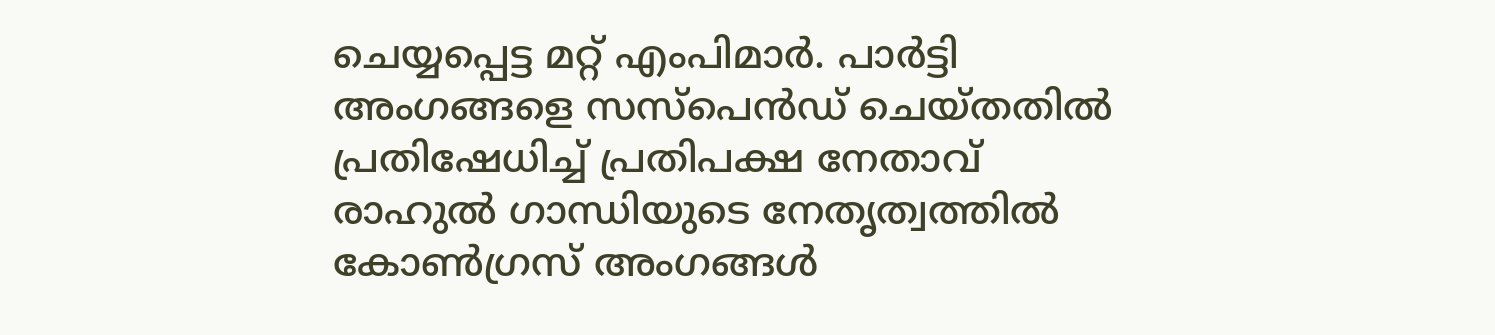ചെയ്യപ്പെട്ട മറ്റ് എംപിമാർ. പാർട്ടി അംഗങ്ങളെ സസ്പെൻഡ് ചെയ്തതിൽ പ്രതിഷേധിച്ച് പ്രതിപക്ഷ നേതാവ് രാഹുൽ ഗാന്ധിയുടെ നേതൃത്വത്തിൽ കോൺഗ്രസ് അംഗങ്ങൾ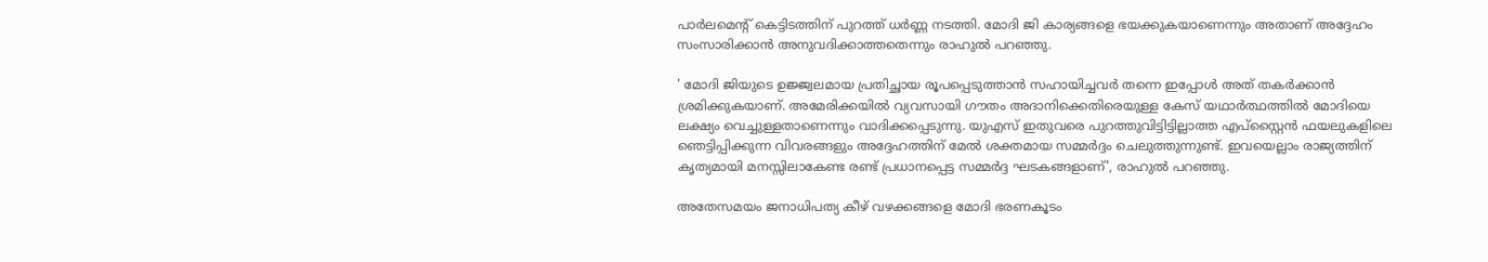പാർലമെന്റ് കെട്ടിടത്തിന് പുറത്ത് ധർണ്ണ നടത്തി. മോദി ജി കാര്യങ്ങളെ ഭയക്കുകയാണെന്നും അതാണ് അദ്ദേഹം സംസാരിക്കാൻ അനുവദിക്കാത്തതെന്നും രാഹുൽ പറഞ്ഞു.

' മോദി ജിയുടെ ഉജ്ജ്വലമായ പ്രതിച്ഛായ രൂപപ്പെടുത്താൻ സഹായിച്ചവർ തന്നെ ഇപ്പോൾ അത് തകർക്കാൻ ശ്രമിക്കുകയാണ്. അമേരിക്കയിൽ വ്യവസായി ഗൗതം അദാനിക്കെതിരെയുള്ള കേസ് യഥാർത്ഥത്തിൽ മോദിയെ ലക്ഷ്യം വെച്ചുള്ളതാണെന്നും വാദിക്കപ്പെടുന്നു. യുഎസ് ഇതുവരെ പുറത്തുവിട്ടിട്ടില്ലാത്ത എപ്‌സ്റ്റൈൻ ഫയലുകളിലെ ഞെട്ടിപ്പിക്കുന്ന വിവരങ്ങളും അദ്ദേഹത്തിന് മേൽ ശക്തമായ സമ്മർദ്ദം ചെലുത്തുന്നുണ്ട്. ഇവയെല്ലാം രാജ്യത്തിന് കൃത്യമായി മനസ്സിലാകേണ്ട രണ്ട് പ്രധാനപ്പെട്ട സമ്മർദ്ദ ഘടകങ്ങളാണ്', രാഹുൽ പറഞ്ഞു.

അതേസമയം ജനാധിപത്യ കീഴ് വഴക്കങ്ങളെ മോദി ഭരണകൂടം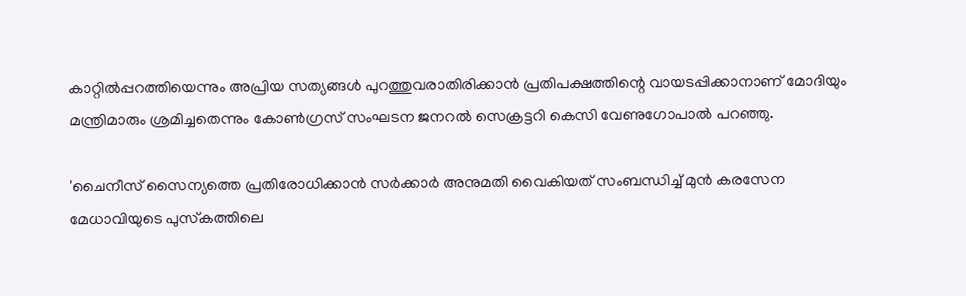കാറ്റില്‍പ്പറത്തിയെന്നും അപ്രിയ സത്യങ്ങള്‍ പുറത്തുവരാതിരിക്കാന്‍ പ്രതിപക്ഷത്തിന്റെ വായടപ്പിക്കാനാണ് മോദിയും മന്ത്രിമാരും ശ്രമിച്ചതെന്നും കോണ്‍ഗ്രസ് സംഘടന ജനറൽ സെക്രട്ടറി കെസി വേണുഗോപാൽ പറഞ്ഞു.

'ചൈനീസ് സൈന്യത്തെ പ്രതിരോധിക്കാന്‍ സര്‍ക്കാര്‍ അനുമതി വൈകിയത് സംബന്ധിച്ച് മുന്‍ കരസേന മേധാവിയുടെ പുസ്‌കത്തിലെ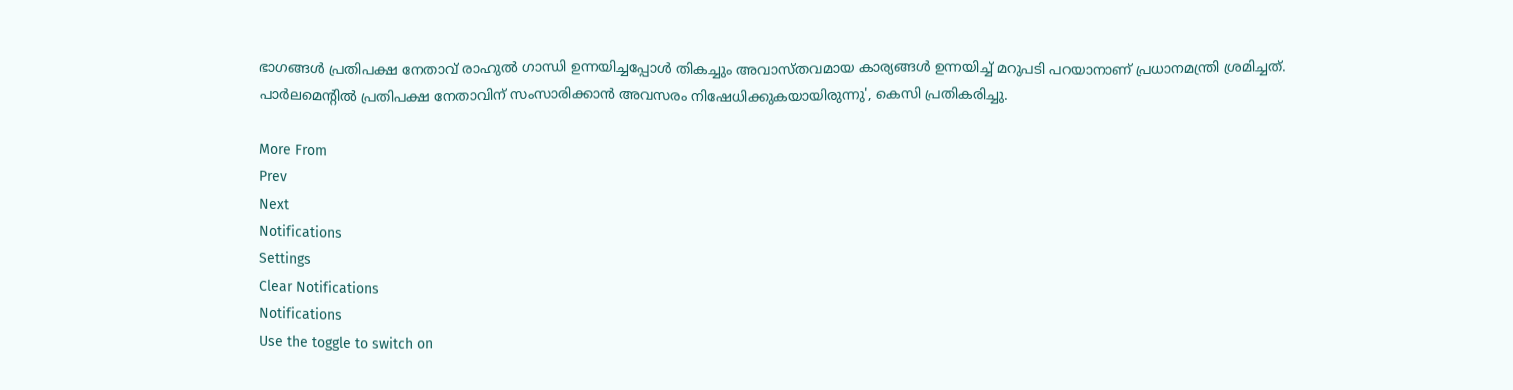ഭാഗങ്ങള്‍ പ്രതിപക്ഷ നേതാവ് രാഹുല്‍ ഗാന്ധി ഉന്നയിച്ചപ്പോള്‍ തികച്ചും അവാസ്തവമായ കാര്യങ്ങള്‍ ഉന്നയിച്ച് മറുപടി പറയാനാണ് പ്രധാനമന്ത്രി ശ്രമിച്ചത്. പാര്‍ലമെന്റില്‍ പ്രതിപക്ഷ നേതാവിന് സംസാരിക്കാന്‍ അവസരം നിഷേധിക്കുകയായിരുന്നു', കെസി പ്രതികരിച്ചു.

More From
Prev
Next
Notifications
Settings
Clear Notifications
Notifications
Use the toggle to switch on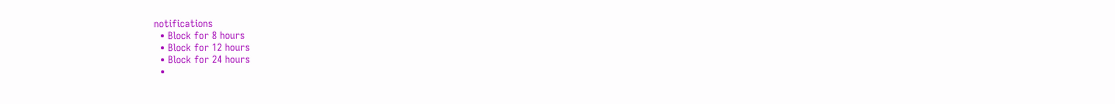notifications
  • Block for 8 hours
  • Block for 12 hours
  • Block for 24 hours
  •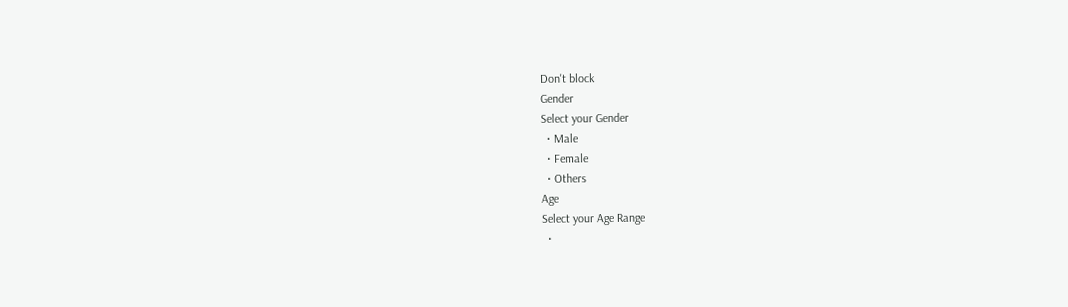Don't block
Gender
Select your Gender
  • Male
  • Female
  • Others
Age
Select your Age Range
  •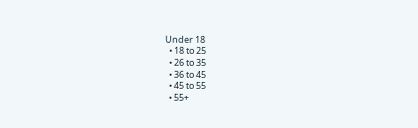Under 18
  • 18 to 25
  • 26 to 35
  • 36 to 45
  • 45 to 55
  • 55+